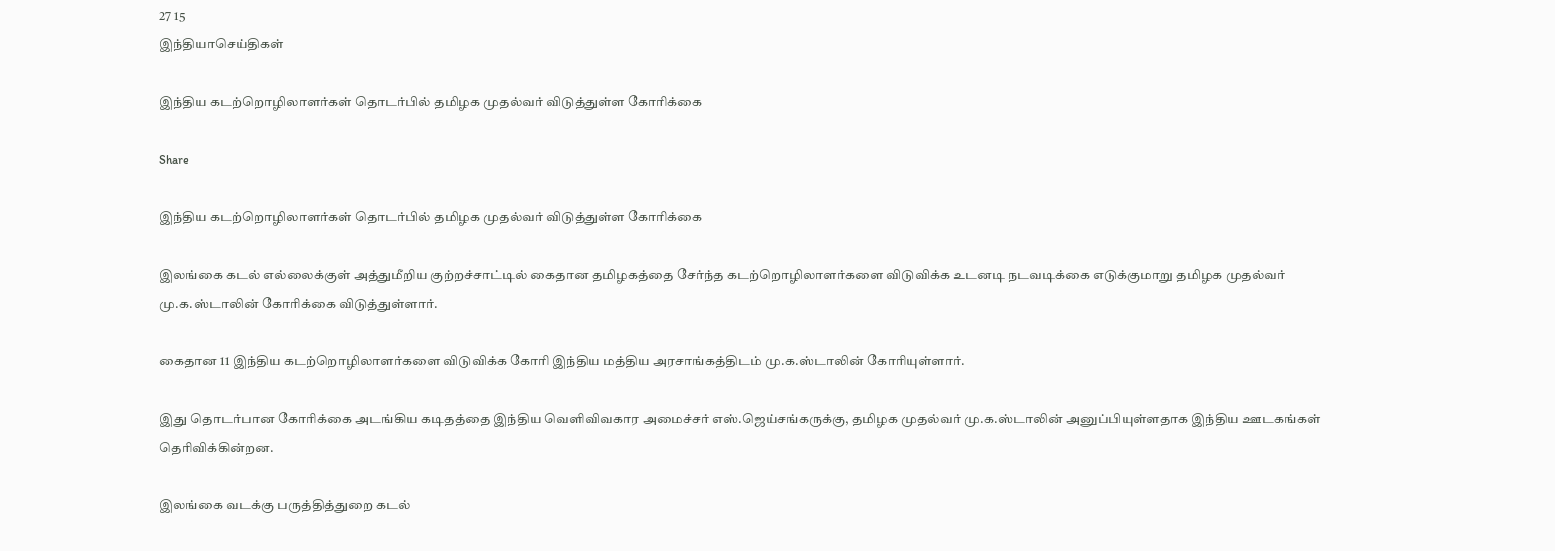27 15
இந்தியாசெய்திகள்

இந்திய கடற்றொழிலாளர்கள் தொடர்பில் தமிழக முதல்வர் விடுத்துள்ள கோரிக்கை

Share

இந்திய கடற்றொழிலாளர்கள் தொடர்பில் தமிழக முதல்வர் விடுத்துள்ள கோரிக்கை

இலங்கை கடல் எல்லைக்குள் அத்துமீறிய குற்றச்சாட்டில் கைதான தமிழகத்தை சேர்ந்த கடற்றொழிலாளர்களை விடுவிக்க உடனடி நடவடிக்கை எடுக்குமாறு தமிழக முதல்வர் மு.க.ஸ்டாலின் கோரிக்கை விடுத்துள்ளார்.

கைதான 11 இந்திய கடற்றொழிலாளர்களை விடுவிக்க கோரி இந்திய மத்திய அரசாங்கத்திடம் மு.க.ஸ்டாலின் கோரியுள்ளார்.

இது தொடர்பான கோரிக்கை அடங்கிய கடிதத்தை இந்திய வெளிவிவகார அமைச்சர் எஸ்.ஜெய்சங்கருக்கு, தமிழக முதல்வர் மு.க.ஸ்டாலின் அனுப்பியுள்ளதாக இந்திய ஊடகங்கள் தெரிவிக்கின்றன.

இலங்கை வடக்கு பருத்தித்துறை கடல்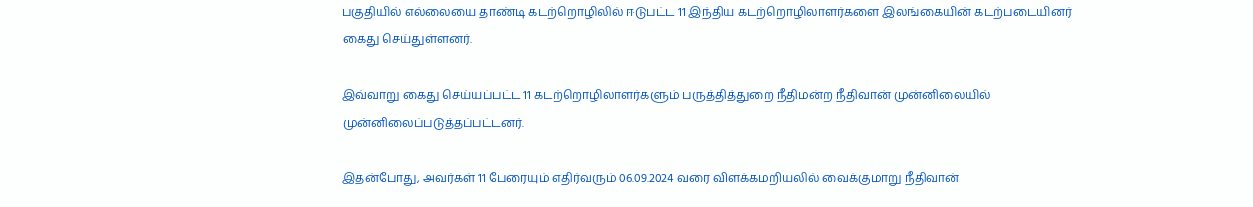பகுதியில் எல்லையை தாண்டி கடற்றொழிலில் ஈடுபட்ட 11 இந்திய கடற்றொழிலாளர்களை இலங்கையின் கடற்படையினர் கைது செய்துள்ளனர்.

இவ்வாறு கைது செய்யப்பட்ட 11 கடற்றொழிலாளர்களும் பருத்தித்துறை நீதிமன்ற நீதிவான் முன்னிலையில் முன்னிலைப்படுத்தப்பட்டனர்.

இதன்போது, அவர்கள் 11 பேரையும் எதிர்வரும் 06.09.2024 வரை விளக்கமறியலில் வைக்குமாறு நீதிவான்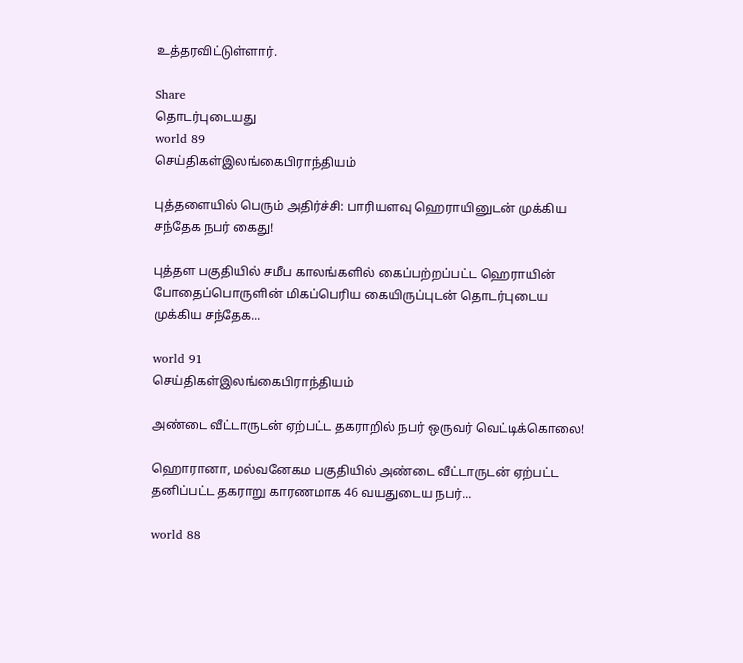உத்தரவிட்டுள்ளார்.

Share
தொடர்புடையது
world 89
செய்திகள்இலங்கைபிராந்தியம்

புத்தளையில் பெரும் அதிர்ச்சி: பாரியளவு ஹெராயினுடன் முக்கிய சந்தேக நபர் கைது!

புத்தள பகுதியில் சமீப காலங்களில் கைப்பற்றப்பட்ட ஹெராயின் போதைப்பொருளின் மிகப்பெரிய கையிருப்புடன் தொடர்புடைய முக்கிய சந்தேக...

world 91
செய்திகள்இலங்கைபிராந்தியம்

அண்டை வீட்டாருடன் ஏற்பட்ட தகராறில் நபர் ஒருவர் வெட்டிக்கொலை!

ஹொரானா, மல்வனேகம பகுதியில் அண்டை வீட்டாருடன் ஏற்பட்ட தனிப்பட்ட தகராறு காரணமாக 46 வயதுடைய நபர்...

world 88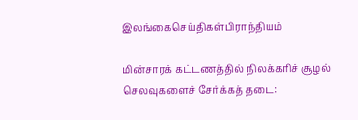இலங்கைசெய்திகள்பிராந்தியம்

மின்சாரக் கட்டணத்தில் நிலக்கரிச் சூழல் செலவுகளைச் சேர்க்கத் தடை: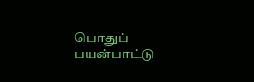பொதுப் பயன்பாட்டு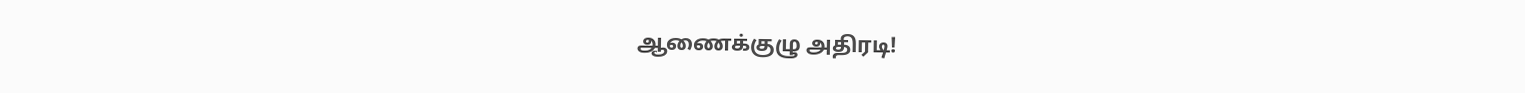ஆணைக்குழு அதிரடி!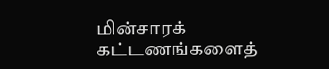மின்சாரக் கட்டணங்களைத்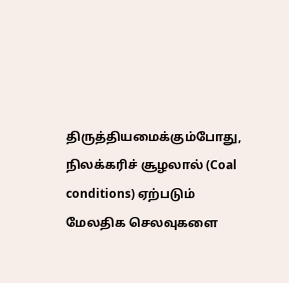திருத்தியமைக்கும்போது, நிலக்கரிச் சூழலால் (Coal conditions) ஏற்படும் மேலதிக செலவுகளை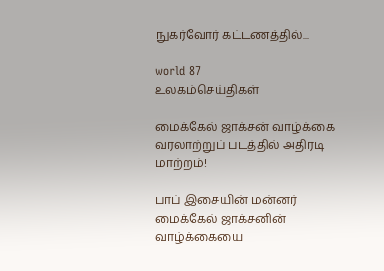நுகர்வோர் கட்டணத்தில்...

world 87
உலகம்செய்திகள்

மைக்கேல் ஜாக்சன் வாழ்க்கை வரலாற்றுப் படத்தில் அதிரடி மாற்றம்!

பாப் இசையின் மன்னர் மைக்கேல் ஜாக்சனின் வாழ்க்கையை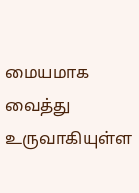மையமாக வைத்து உருவாகியுள்ள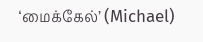‘மைக்கேல்’ (Michael)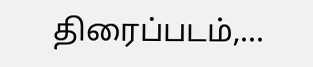திரைப்படம்,...